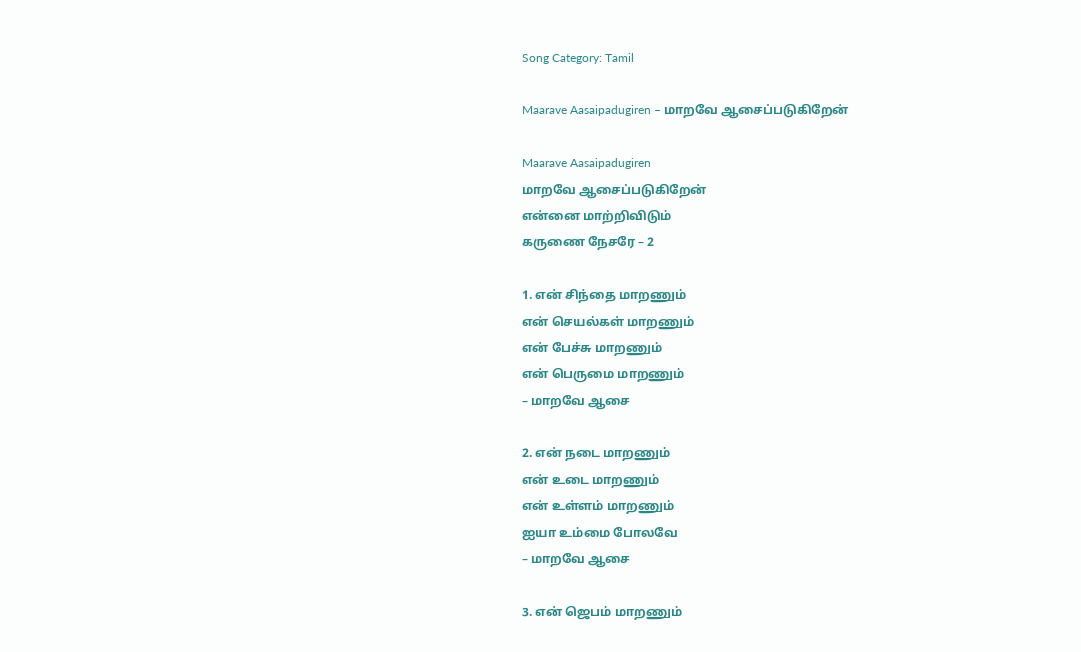Song Category: Tamil

Maarave Aasaipadugiren – மாறவே ஆசைப்படுகிறேன்

Maarave Aasaipadugiren
மாறவே ஆசைப்படுகிறேன்
என்னை மாற்றிவிடும்
கருணை நேசரே – 2

1. என் சிந்தை மாறணும்
என் செயல்கள் மாறணும்
என் பேச்சு மாறணும்
என் பெருமை மாறணும்
– மாறவே ஆசை

2. என் நடை மாறணும்
என் உடை மாறணும்
என் உள்ளம் மாறணும்
ஐயா உம்மை போலவே
– மாறவே ஆசை

3. என் ஜெபம் மாறணும்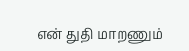என் துதி மாறணும்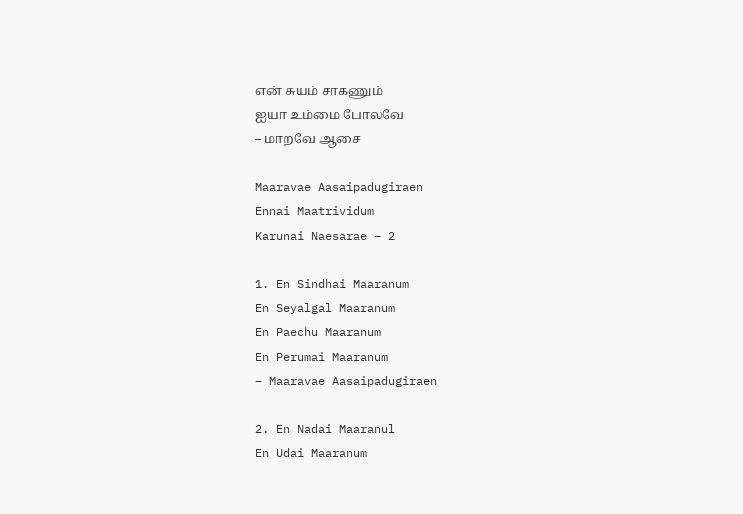என் சுயம் சாகணும்
ஐயா உம்மை போலவே
– மாறவே ஆசை

Maaravae Aasaipadugiraen
Ennai Maatrividum
Karunai Naesarae – 2

1. En Sindhai Maaranum
En Seyalgal Maaranum
En Paechu Maaranum
En Perumai Maaranum
– Maaravae Aasaipadugiraen

2. En Nadai Maaranul
En Udai Maaranum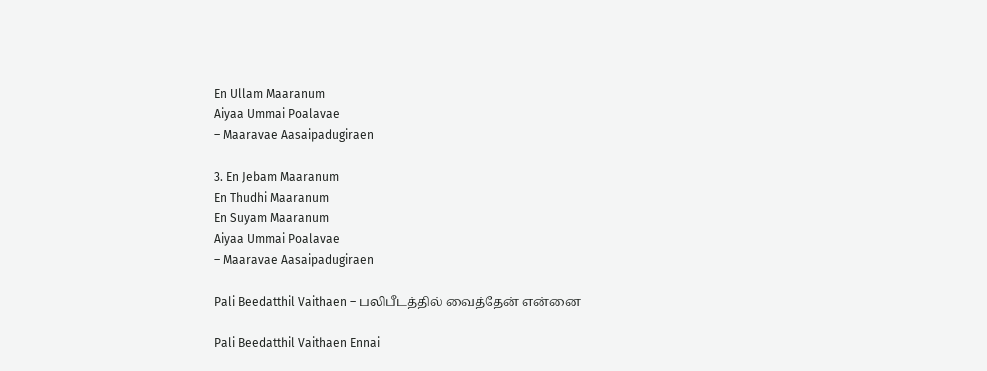En Ullam Maaranum
Aiyaa Ummai Poalavae
– Maaravae Aasaipadugiraen

3. En Jebam Maaranum
En Thudhi Maaranum
En Suyam Maaranum
Aiyaa Ummai Poalavae
– Maaravae Aasaipadugiraen

Pali Beedatthil Vaithaen – பலிபீடத்தில் வைத்தேன் என்னை

Pali Beedatthil Vaithaen Ennai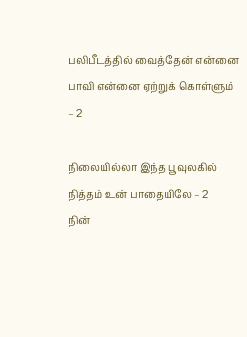பலிபீடத்தில் வைத்தேன் என்னை
பாவி என்னை ஏற்றுக் கொள்ளும் – 2

நிலையில்லா இந்த பூவுலகில்
நித்தம் உன் பாதையிலே – 2
நின்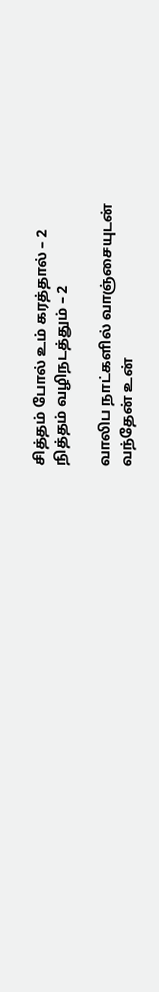சித்தம் போல் உம் கரத்தால் – 2
நித்தம் வழிநடத்தும் – 2

வாலிப நாட்களில் வாஞ்சையுடன்
வந்தேன் உன்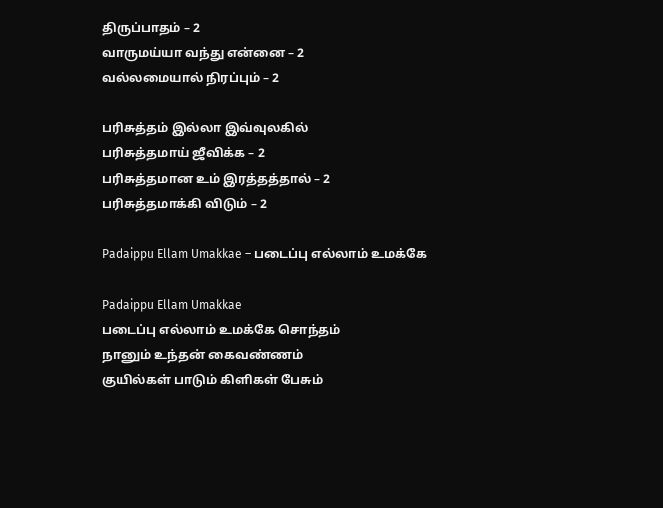திருப்பாதம் – 2
வாருமய்யா வந்து என்னை – 2
வல்லமையால் நிரப்பும் – 2

பரிசுத்தம் இல்லா இவ்வுலகில்
பரிசுத்தமாய் ஜீவிக்க – 2
பரிசுத்தமான உம் இரத்தத்தால் – 2
பரிசுத்தமாக்கி விடும் – 2

Padaippu Ellam Umakkae – படைப்பு எல்லாம் உமக்கே

Padaippu Ellam Umakkae
படைப்பு எல்லாம் உமக்கே சொந்தம்
நானும் உந்தன் கைவண்ணம்
குயில்கள் பாடும் கிளிகள் பேசும்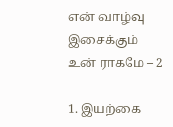என் வாழ்வு இசைக்கும் உன் ராகமே – 2

1. இயற்கை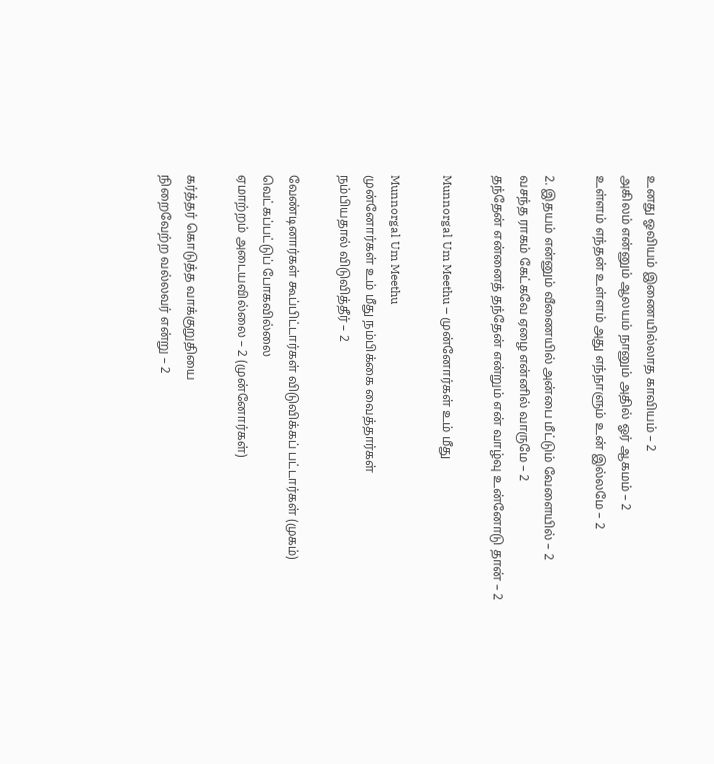உனது ஓவியம் இணையில்லாத காவியம் – 2
அகிலம் என்னும் ஆலயம் நானும் அதில் ஓர் ஆகமம் – 2
உள்ளம் எந்தன் உள்ளம் அது எந்நாளும் உன் இல்லமே – 2

2. இதயம் என்னும் வீணையில் அன்பை மீட்டும் வேளையில் – 2
வசந்த ராகம் கேட்கவே ஏழை என்னில் வாருமே – 2
தந்தேன் என்னைத் தந்தேன் என்றும் என் வாழ்வு உன்னோடு தான் – 2

Munnorgal Um Meethu – முன்னோர்கள் உம் மீது

Munnorgal Um Meethu
முன்னோர்கள் உம் மீது நம்பிக்கை வைத்தார்கள்
நம்பியதால் விடுவித்தீர் – 2

வேண்டினார்கள் கூப்பிட்டார்கள் விடுவிக்கப் பட்டார்கள் (முகம்)
வெட்கப்பட்டுப் போகவில்லை
ஏமாற்றம் அடையவில்லை – 2 (முன்னோர்கள்)

கர்த்தர் கொடுத்த வாக்குறுதியை
நிறைவேற்ற வல்லவர் என்று – 2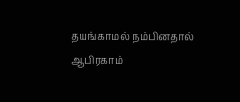தயங்காமல் நம்பினதால்
ஆபிரகாம்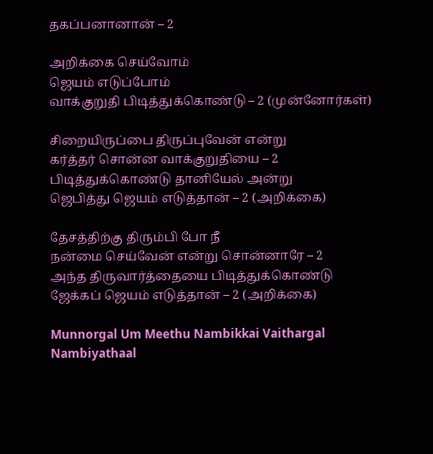தகப்பனானான் – 2

அறிக்கை செய்வோம்
ஜெயம் எடுப்போம்
வாக்குறுதி பிடித்துக்கொண்டு – 2 (முன்னோர்கள்)

சிறையிருப்பை திருப்புவேன் என்று
கர்த்தர் சொன்ன வாக்குறுதியை – 2
பிடித்துக்கொண்டு தானியேல் அன்று
ஜெபித்து ஜெயம் எடுத்தான் – 2 (அறிக்கை)

தேசத்திற்கு திரும்பி போ நீ
நன்மை செய்வேன் என்று சொன்னாரே – 2
அந்த திருவார்த்தையை பிடித்துக்கொண்டு
ஜேக்கப் ஜெயம் எடுத்தான் – 2 (அறிக்கை)

Munnorgal Um Meethu Nambikkai Vaithargal
Nambiyathaal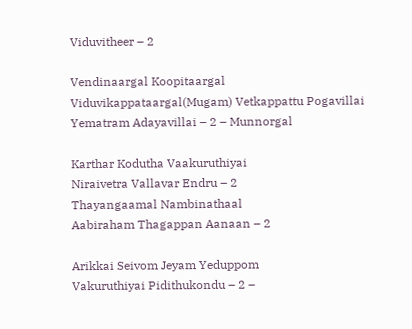Viduvitheer – 2

Vendinaargal Koopitaargal
Viduvikappataargal(Mugam) Vetkappattu Pogavillai
Yematram Adayavillai – 2 – Munnorgal

Karthar Kodutha Vaakuruthiyai
Niraivetra Vallavar Endru – 2
Thayangaamal Nambinathaal
Aabiraham Thagappan Aanaan – 2

Arikkai Seivom Jeyam Yeduppom
Vakuruthiyai Pidithukondu – 2 –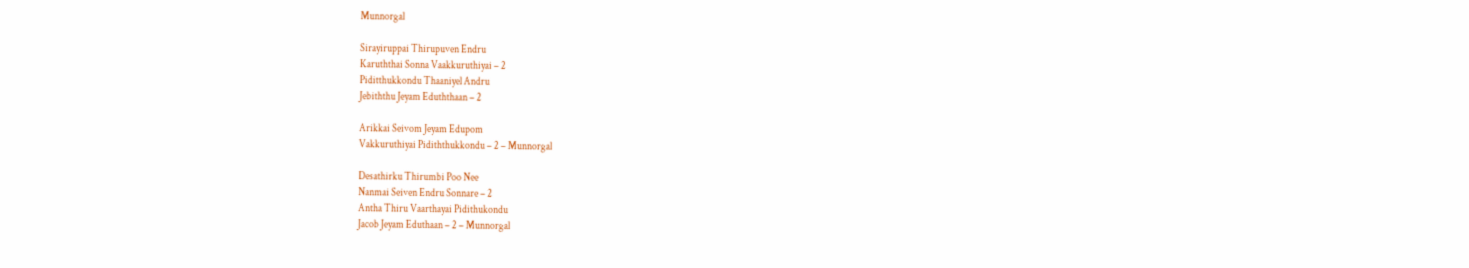Munnorgal

Sirayiruppai Thirupuven Endru
Karuththai Sonna Vaakkuruthiyai – 2
Piditthukkondu Thaaniyel Andru
Jebiththu Jeyam Eduththaan – 2

Arikkai Seivom Jeyam Edupom
Vakkuruthiyai Pidiththukkondu – 2 – Munnorgal

Desathirku Thirumbi Poo Nee
Nanmai Seiven Endru Sonnare – 2
Antha Thiru Vaarthayai Pidithukondu
Jacob Jeyam Eduthaan – 2 – Munnorgal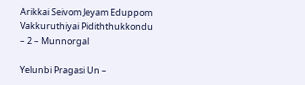Arikkai Seivom Jeyam Eduppom
Vakkuruthiyai Pidiththukkondu – 2 – Munnorgal

Yelunbi Pragasi Un –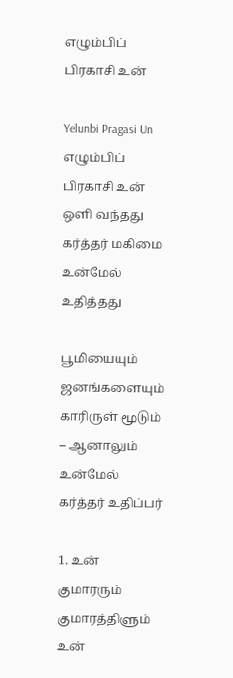எழும்பிப் பிரகாசி உன்

Yelunbi Pragasi Un
எழும்பிப் பிரகாசி உன் ஒளி வந்தது
கர்த்தர் மகிமை உன்மேல் உதித்தது

பூமியையும் ஜனங்களையும்
காரிருள் மூடும் – ஆனாலும்
உன்மேல் கர்த்தர் உதிப்பர்

1. உன் குமாரரும் குமாரத்திளும்
உன்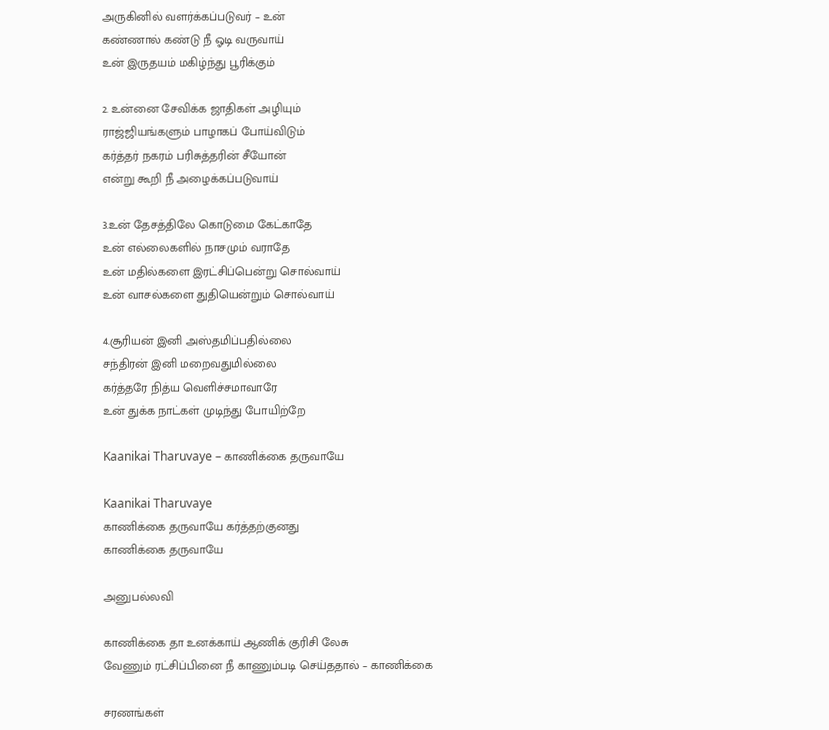அருகினில் வளர்க்கப்படுவர் – உன்
கண்ணால் கண்டு நீ ஓடி வருவாய்
உன் இருதயம் மகிழ்ந்து பூரிக்கும்

2. உன்னை சேவிக்க ஜாதிகள் அழியும்
ராஜ்ஜியங்களும் பாழாகப் போய்விடும்
கர்த்தர் நகரம் பரிசுத்தரின் சீயோன்
என்று கூறி நீ அழைக்கப்படுவாய்

3.உன் தேசத்திலே கொடுமை கேட்காதே
உன் எல்லைகளில் நாசமும் வராதே
உன் மதில்களை இரட்சிப்பென்று சொல்வாய்
உன் வாசல்களை துதியென்றும் சொல்வாய்

4.சூரியன் இனி அஸ்தமிப்பதில்லை
சந்திரன் இனி மறைவதுமில்லை
கர்த்தரே நித்ய வெளிச்சமாவாரே
உன் துக்க நாட்கள் முடிந்து போயிற்றே

Kaanikai Tharuvaye – காணிக்கை தருவாயே

Kaanikai Tharuvaye
காணிக்கை தருவாயே கர்த்தற்குனது
காணிக்கை தருவாயே

அனுபல்லவி

காணிக்கை தா உனக்காய் ஆணிக் குரிசி லேசு
வேணும் ரட்சிப்பினை நீ காணும்படி செய்ததால் – காணிக்கை

சரணங்கள்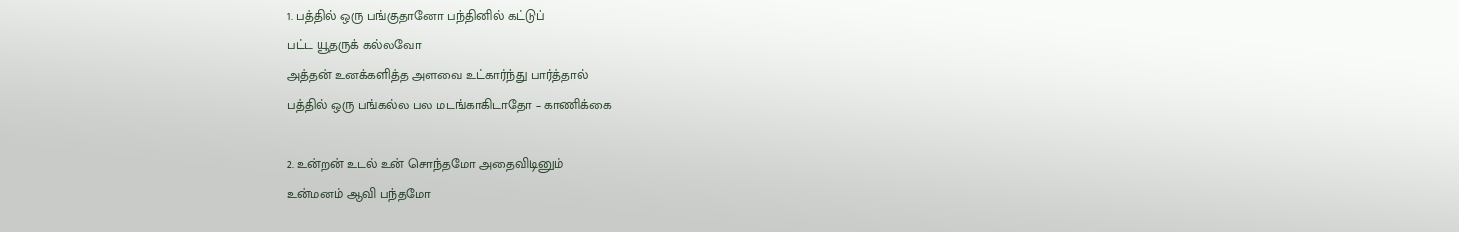1. பத்தில் ஒரு பங்குதானோ பந்தினில் கட்டுப்
பட்ட யூதருக் கல்லவோ
அத்தன் உனக்களித்த அளவை உட்கார்ந்து பார்த்தால்
பத்தில் ஒரு பங்கல்ல பல மடங்காகிடாதோ – காணிக்கை

2. உன்றன் உடல் உன் சொந்தமோ அதைவிடினும்
உன்மனம் ஆவி பந்தமோ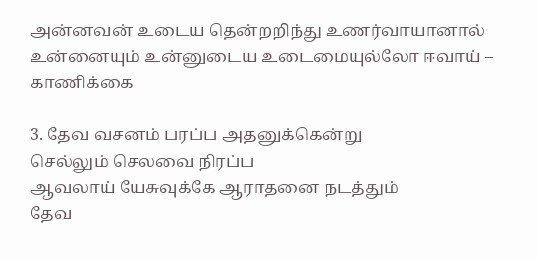அன்னவன் உடைய தென்றறிந்து உணர்வாயானால்
உன்னையும் உன்னுடைய உடைமையுல்லோ ஈவாய் – காணிக்கை

3. தேவ வசனம் பரப்ப அதனுக்கென்று
செல்லும் செலவை நிரப்ப
ஆவலாய் யேசுவுக்கே ஆராதனை நடத்தும்
தேவ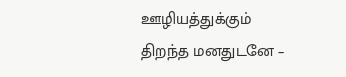ஊழியத்துக்கும் திறந்த மனதுடனே –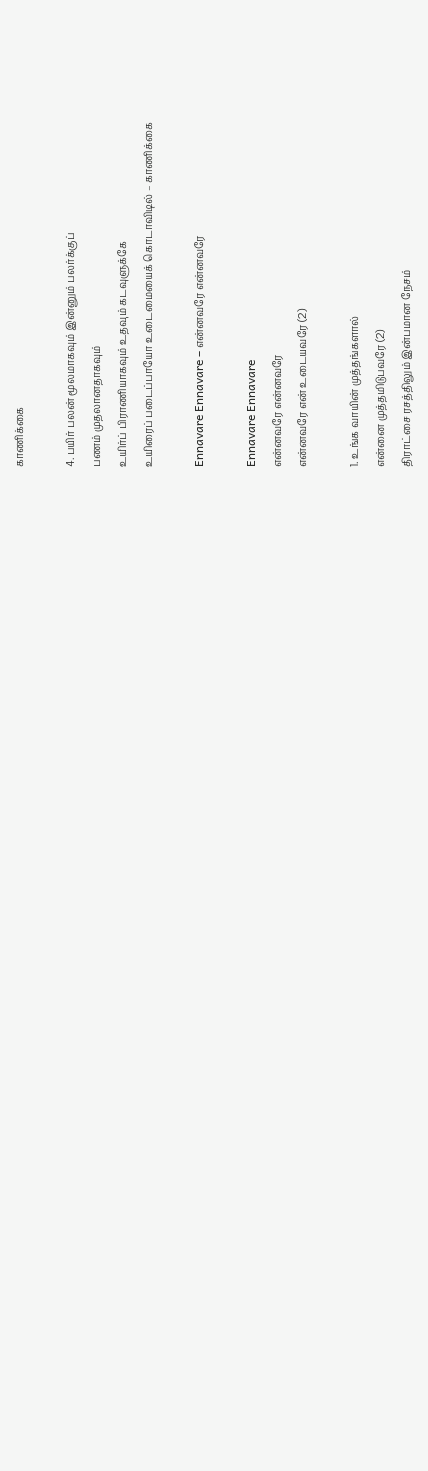காணிக்கை

4. பயிர் பலன் மூலமாகவும் இன்னும் பலர்க்குப்
பணம் முதலானதாகவும்
உயிர்ப் பிராணியாகவும் உதவும் கடவுளுக்கே
உயிரைப் படைப்பாயோ உடைமையைக் கொடாவிடில் – காணிக்கை

Ennavare Ennavare – என்னவரே என்னவரே

Ennavare Ennavare
என்னவரே என்னவரே
என்னவரே என் உடையவரே (2)

1. உங்க வாயின் முத்தங்களால்
என்னை முத்தமிடுபவரே (2)
திராட்சை ரசத்திலும் இன்பமான நேசம்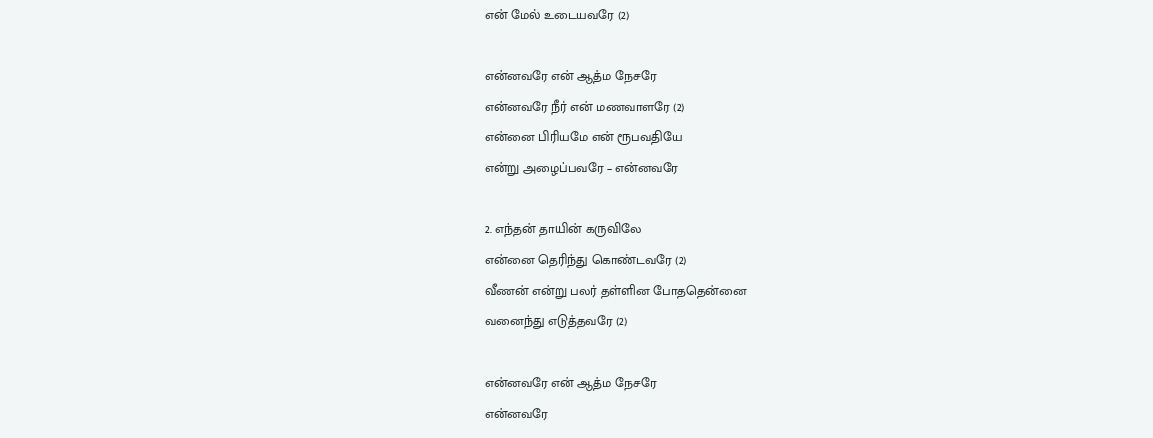என் மேல் உடையவரே (2)

என்னவரே என் ஆத்ம நேசரே
என்னவரே நீர் என் மணவாளரே (2)
என்னை பிரியமே என் ரூபவதியே
என்று அழைப்பவரே – என்னவரே

2. எந்தன் தாயின் கருவிலே
என்னை தெரிந்து கொண்டவரே (2)
வீணன் என்று பலர் தள்ளின போததென்னை
வனைந்து எடுத்தவரே (2)

என்னவரே என் ஆத்ம நேசரே
என்னவரே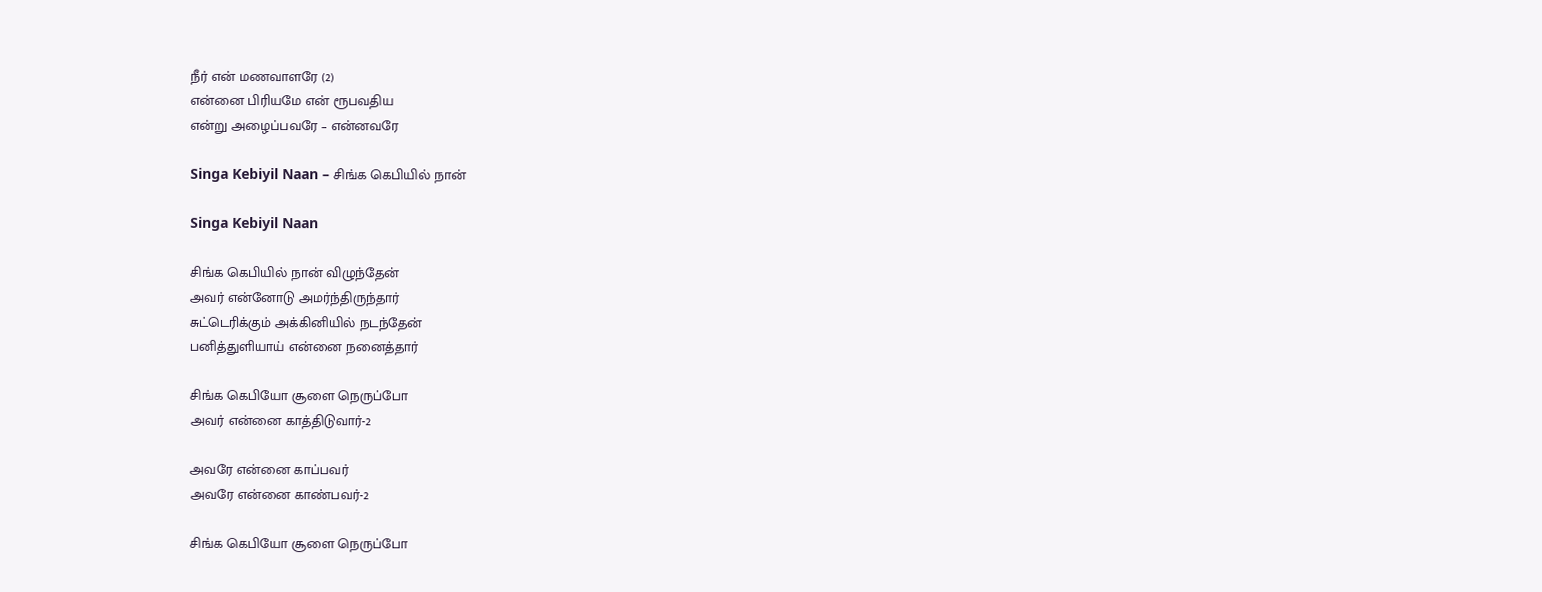நீர் என் மணவாளரே (2)
என்னை பிரியமே என் ரூபவதிய
என்று அழைப்பவரே – என்னவரே

Singa Kebiyil Naan – சிங்க கெபியில் நான்

Singa Kebiyil Naan

சிங்க கெபியில் நான் விழுந்தேன்
அவர் என்னோடு அமர்ந்திருந்தார்
சுட்டெரிக்கும் அக்கினியில் நடந்தேன்
பனித்துளியாய் என்னை நனைத்தார்

சிங்க கெபியோ சூளை நெருப்போ
அவர் என்னை காத்திடுவார்-2

அவரே என்னை காப்பவர்
அவரே என்னை காண்பவர்-2

சிங்க கெபியோ சூளை நெருப்போ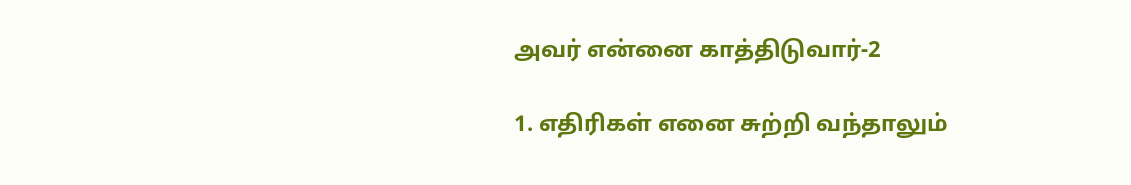அவர் என்னை காத்திடுவார்-2

1. எதிரிகள் எனை சுற்றி வந்தாலும்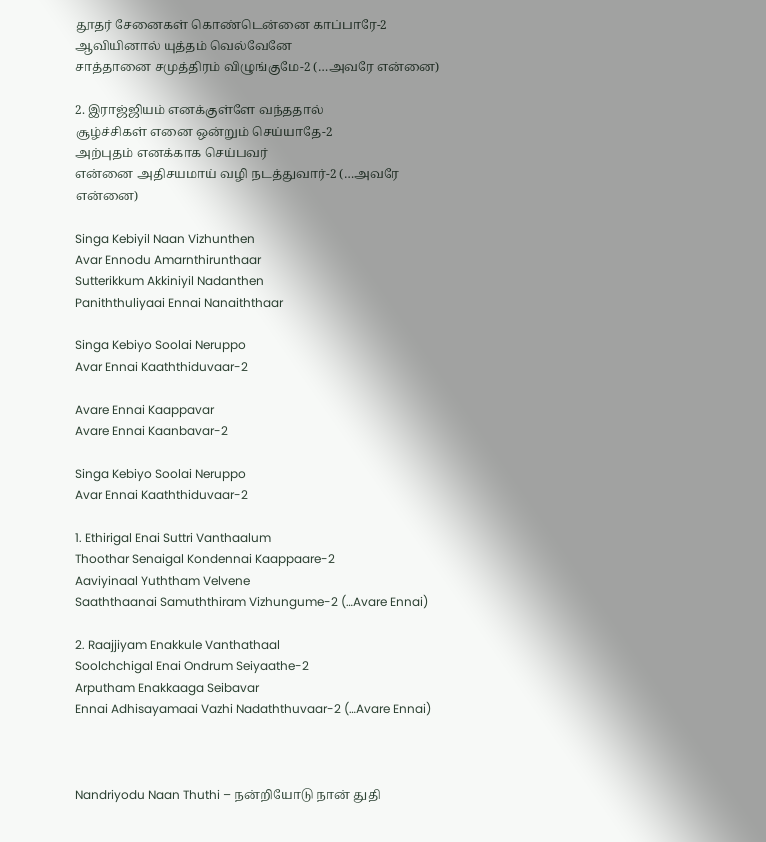தூதர் சேனைகள் கொண்டென்னை காப்பாரே-2
ஆவியினால் யுத்தம் வெல்வேனே
சாத்தானை சமுத்திரம் விழுங்குமே-2 (…அவரே என்னை)

2. இராஜ்ஜியம் எனக்குள்ளே வந்ததால்
சூழ்ச்சிகள் எனை ஒன்றும் செய்யாதே-2
அற்புதம் எனக்காக செய்பவர்
என்னை அதிசயமாய் வழி நடத்துவார்-2 (…அவரே என்னை)

Singa Kebiyil Naan Vizhunthen
Avar Ennodu Amarnthirunthaar
Sutterikkum Akkiniyil Nadanthen
Paniththuliyaai Ennai Nanaiththaar

Singa Kebiyo Soolai Neruppo
Avar Ennai Kaaththiduvaar-2

Avare Ennai Kaappavar
Avare Ennai Kaanbavar-2

Singa Kebiyo Soolai Neruppo
Avar Ennai Kaaththiduvaar-2

1. Ethirigal Enai Suttri Vanthaalum
Thoothar Senaigal Kondennai Kaappaare-2
Aaviyinaal Yuththam Velvene
Saaththaanai Samuththiram Vizhungume-2 (…Avare Ennai)

2. Raajjiyam Enakkule Vanthathaal
Soolchchigal Enai Ondrum Seiyaathe-2
Arputham Enakkaaga Seibavar
Ennai Adhisayamaai Vazhi Nadaththuvaar-2 (…Avare Ennai)



Nandriyodu Naan Thuthi – நன்றியோடு நான் துதி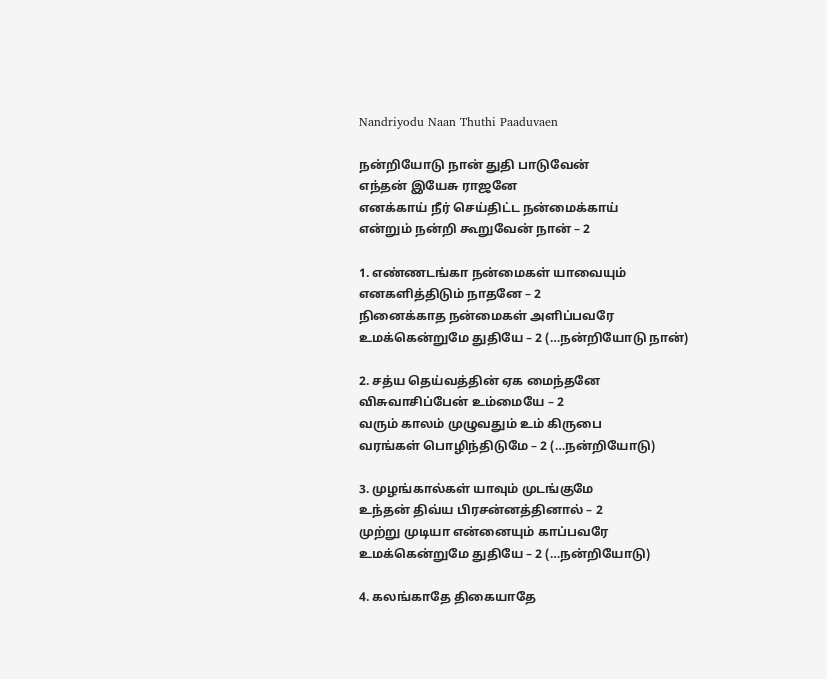Nandriyodu Naan Thuthi Paaduvaen

நன்றியோடு நான் துதி பாடுவேன்
எந்தன் இயேசு ராஜனே
எனக்காய் நீர் செய்திட்ட நன்மைக்காய்
என்றும் நன்றி கூறுவேன் நான் – 2

1. எண்ணடங்கா நன்மைகள் யாவையும்
எனகளித்திடும் நாதனே – 2
நினைக்காத நன்மைகள் அளிப்பவரே
உமக்கென்றுமே துதியே – 2 (…நன்றியோடு நான்)

2. சத்ய தெய்வத்தின் ஏக மைந்தனே
விசுவாசிப்பேன் உம்மையே – 2
வரும் காலம் முழுவதும் உம் கிருபை
வரங்கள் பொழிந்திடுமே – 2 (…நன்றியோடு)

3. முழங்கால்கள் யாவும் முடங்குமே
உந்தன் திவ்ய பிரசன்னத்தினால் – 2
முற்று முடியா என்னையும் காப்பவரே
உமக்கென்றுமே துதியே – 2 (…நன்றியோடு)

4. கலங்காதே திகையாதே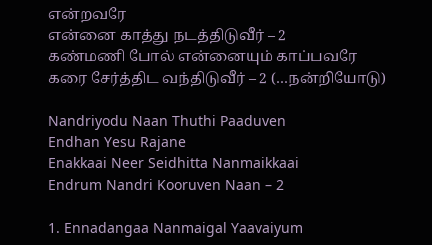என்றவரே
என்னை காத்து நடத்திடுவீர் – 2
கண்மணி போல் என்னையும் காப்பவரே
கரை சேர்த்திட வந்திடுவீர் – 2 (…நன்றியோடு)

Nandriyodu Naan Thuthi Paaduven
Endhan Yesu Rajane
Enakkaai Neer Seidhitta Nanmaikkaai
Endrum Nandri Kooruven Naan – 2

1. Ennadangaa Nanmaigal Yaavaiyum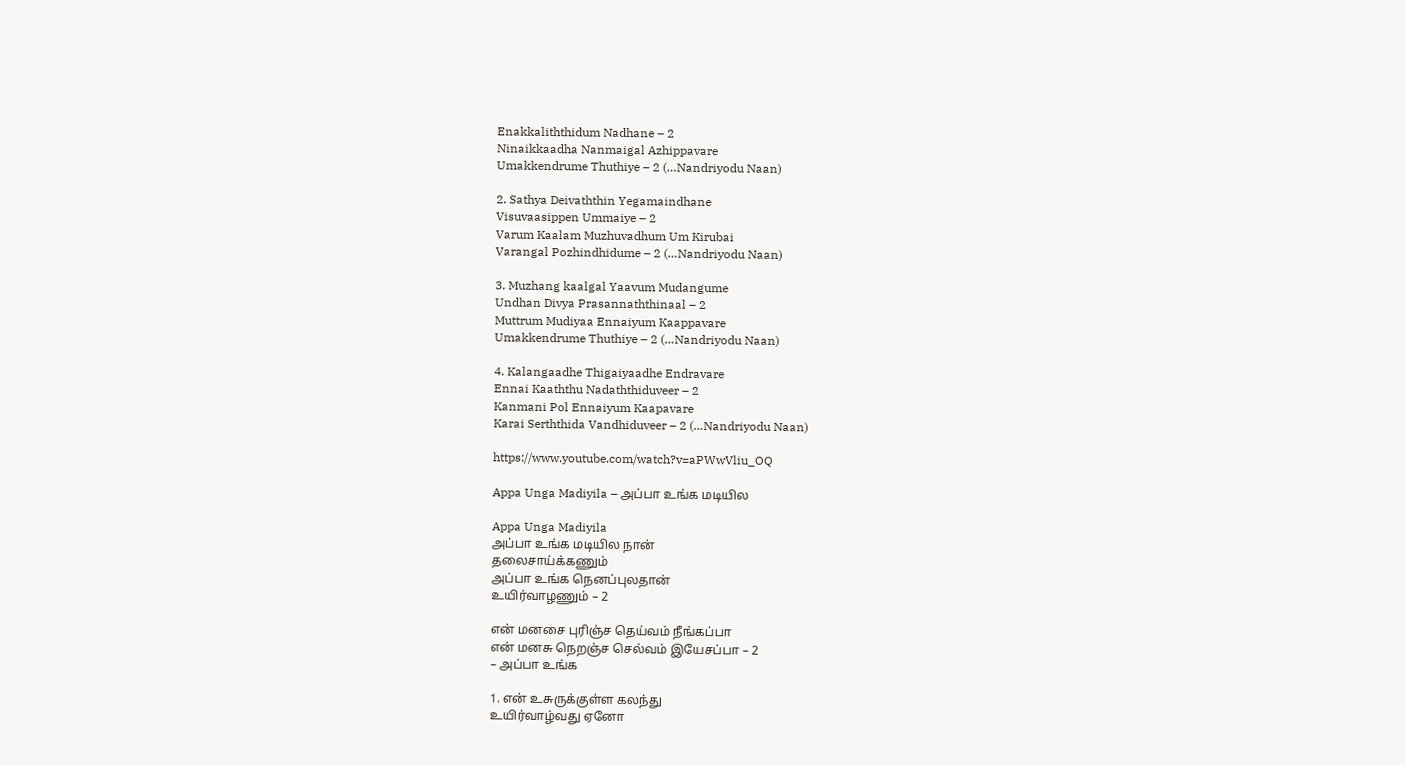Enakkaliththidum Nadhane – 2
Ninaikkaadha Nanmaigal Azhippavare
Umakkendrume Thuthiye – 2 (…Nandriyodu Naan)

2. Sathya Deivaththin Yegamaindhane
Visuvaasippen Ummaiye – 2
Varum Kaalam Muzhuvadhum Um Kirubai
Varangal Pozhindhidume – 2 (…Nandriyodu Naan)

3. Muzhang kaalgal Yaavum Mudangume
Undhan Divya Prasannaththinaal – 2
Muttrum Mudiyaa Ennaiyum Kaappavare
Umakkendrume Thuthiye – 2 (…Nandriyodu Naan)

4. Kalangaadhe Thigaiyaadhe Endravare
Ennai Kaaththu Nadaththiduveer – 2
Kanmani Pol Ennaiyum Kaapavare
Karai Serththida Vandhiduveer – 2 (…Nandriyodu Naan)

https://www.youtube.com/watch?v=aPWwVliu_OQ

Appa Unga Madiyila – அப்பா உங்க மடியில

Appa Unga Madiyila
அப்பா உங்க மடியில நான்
தலைசாய்க்கணும்
அப்பா உங்க நெனப்புலதான்
உயிர்வாழணும் – 2

என் மனசை புரிஞ்ச தெய்வம் நீங்கப்பா
என் மனசு நெறஞ்ச செல்வம் இயேசப்பா – 2
– அப்பா உங்க

1. என் உசுருக்குள்ள கலந்து
உயிர்வாழ்வது ஏனோ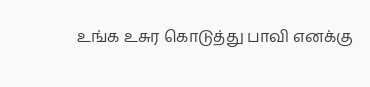உங்க உசுர கொடுத்து பாவி எனக்கு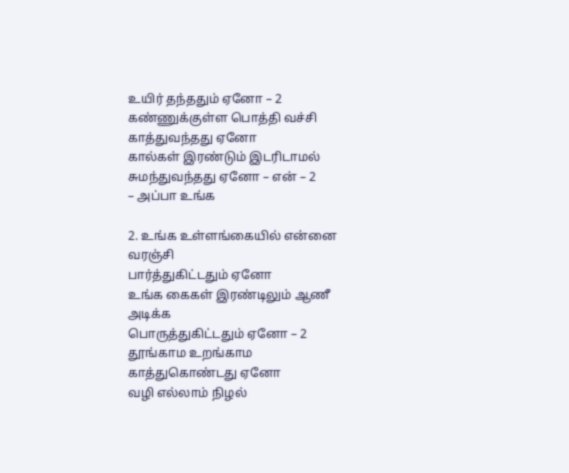உயிர் தந்ததும் ஏனோ – 2
கண்ணுக்குள்ள பொத்தி வச்சி
காத்துவந்தது ஏனோ
கால்கள் இரண்டும் இடரிடாமல்
சுமந்துவந்தது ஏனோ – என் – 2
– அப்பா உங்க

2. உங்க உள்ளங்கையில் என்னை வரஞ்சி
பார்த்துகிட்டதும் ஏனோ
உங்க கைகள் இரண்டிலும் ஆணீ அடிக்க
பொருத்துகிட்டதும் ஏனோ – 2
தூங்காம உறங்காம காத்துகொண்டது ஏனோ
வழி எல்லாம் நிழல்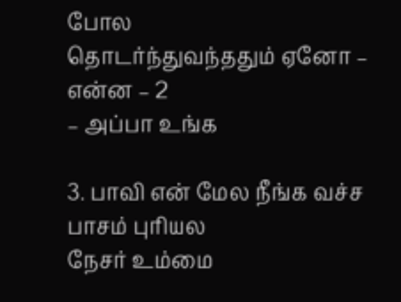போல
தொடர்ந்துவந்ததும் ஏனோ – என்ன – 2
– அப்பா உங்க

3. பாவி என் மேல நீங்க வச்ச பாசம் புரியல
நேசர் உம்மை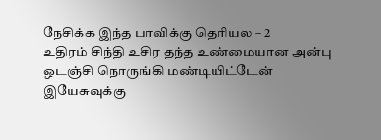நேசிக்க இந்த பாவிக்கு தெரியல – 2
உதிரம் சிந்தி உசிர தந்த உண்மையான அன்பு
ஒடஞ்சி நொருங்கி மண்டியிட்டேன்
இயேசுவுக்கு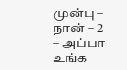முன்பு – நான் – 2
– அப்பா உங்க